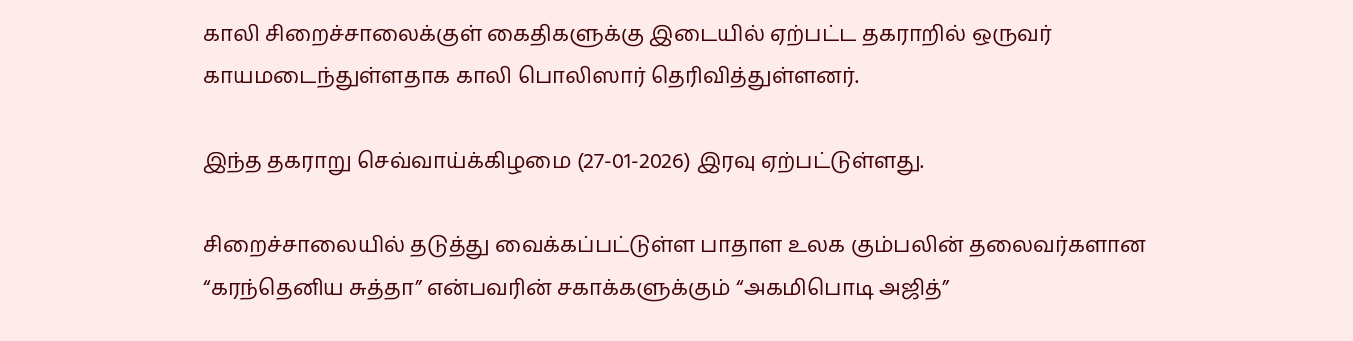காலி சிறைச்சாலைக்குள் கைதிகளுக்கு இடையில் ஏற்பட்ட தகராறில் ஒருவர் காயமடைந்துள்ளதாக காலி பொலிஸார் தெரிவித்துள்ளனர்.

இந்த தகராறு செவ்வாய்க்கிழமை (27-01-2026) இரவு ஏற்பட்டுள்ளது.

சிறைச்சாலையில் தடுத்து வைக்கப்பட்டுள்ள பாதாள உலக கும்பலின் தலைவர்களான “கரந்தெனிய சுத்தா” என்பவரின் சகாக்களுக்கும் “அகமிபொடி அஜித்”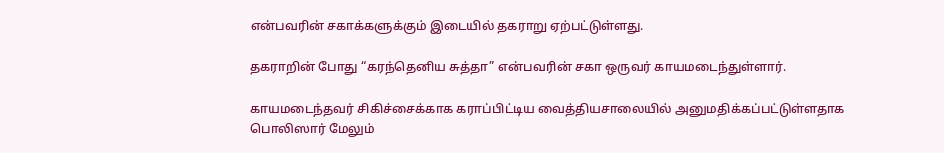என்பவரின் சகாக்களுக்கும் இடையில் தகராறு ஏற்பட்டுள்ளது.

தகராறின் போது “கரந்தெனிய சுத்தா” என்பவரின் சகா ஒருவர் காயமடைந்துள்ளார்.

காயமடைந்தவர் சிகிச்சைக்காக கராப்பிட்டிய வைத்தியசாலையில் அனுமதிக்கப்பட்டுள்ளதாக பொலிஸார் மேலும்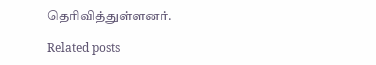தெரிவித்துள்ளனர்.

Related posts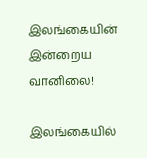இலங்கையின் இன்றைய வானிலை!

இலங்கையில்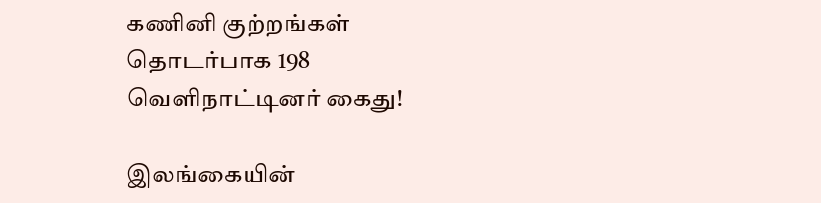கணினி குற்றங்கள் தொடர்பாக 198 வெளிநாட்டினர் கைது!

இலங்கையின்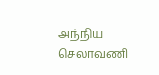அந்நிய செலாவணி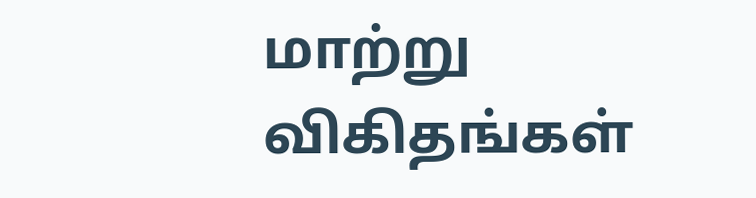மாற்று விகிதங்கள்